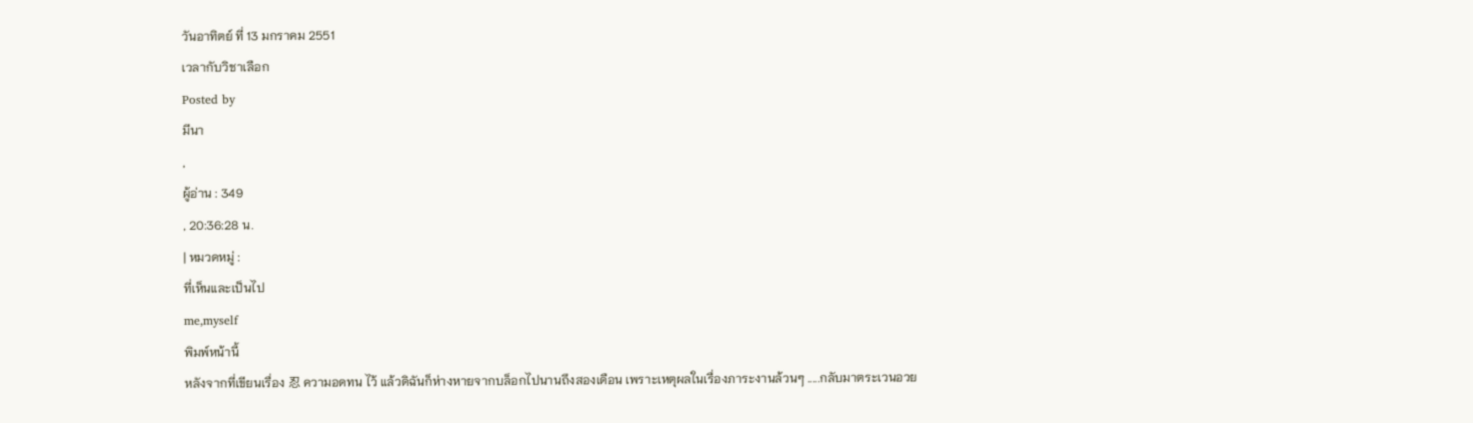วันอาทิตย์ ที่ 13 มกราคม 2551
เวลากับวิชาเลือก
Posted by
มีนา
,
ผู้อ่าน : 349
, 20:36:28 น.
| หมวดหมู่ :
ที่เห็นและเป็นไป
me,myself
พิมพ์หน้านี้
หลังจากที่เขียนเรื่อง 忍 ความอดทน ไว้ แล้วดิฉันก็ห่างหายจากบล็อกไปนานถึงสองเดือน เพราะเหตุผลในเรื่องภาระงานล้วนๆ .....กลับมาตระเวนอวย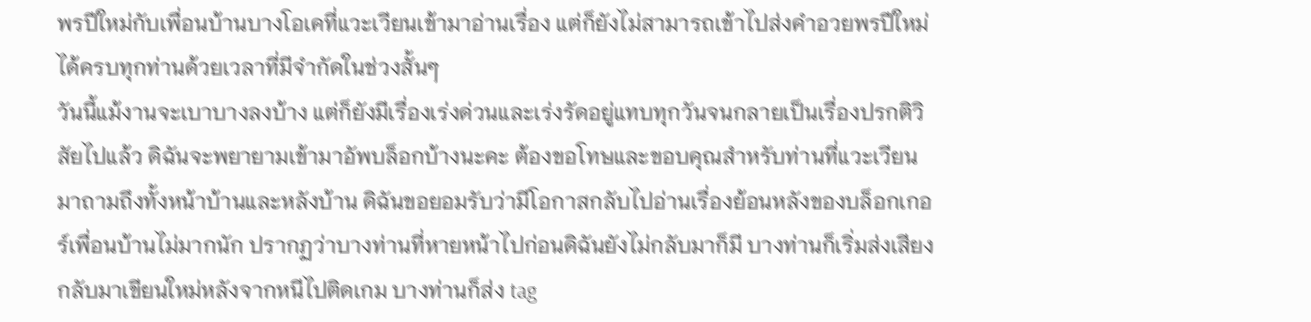พรปีใหม่กับเพื่อนบ้านบางโอเคที่แวะเวียนเข้ามาอ่านเรื่อง แต่ก็ยังไม่สามารถเข้าไปส่งคำอวยพรปีใหม่ได้ครบทุกท่านด้วยเวลาที่มีจำกัดในช่วงสั้นๆ
วันนี้แม้งานจะเบาบางลงบ้าง แต่ก็ยังมีเรื่องเร่งด่วนและเร่งรัดอยู่แทบทุกวันจนกลายเป็นเรื่องปรกติวิสัยไปแล้ว ดิฉันจะพยายามเข้ามาอัพบล็อกบ้างนะคะ ต้องขอโทษและขอบคุณสำหรับท่านที่แวะเวียนมาถามถึงทั้งหน้าบ้านและหลังบ้าน ดิฉันขอยอมรับว่ามีโอกาสกลับไปอ่านเรื่องย้อนหลังของบล็อกเกอร์เพื่อนบ้านไม่มากนัก ปรากฏว่าบางท่านที่หายหน้าไปก่อนดิฉันยังไม่กลับมาก็มี บางท่านก็เริ่มส่งเสียงกลับมาเขียนใหม่หลังจากหนีไปติดเกม บางท่านก็ส่ง tag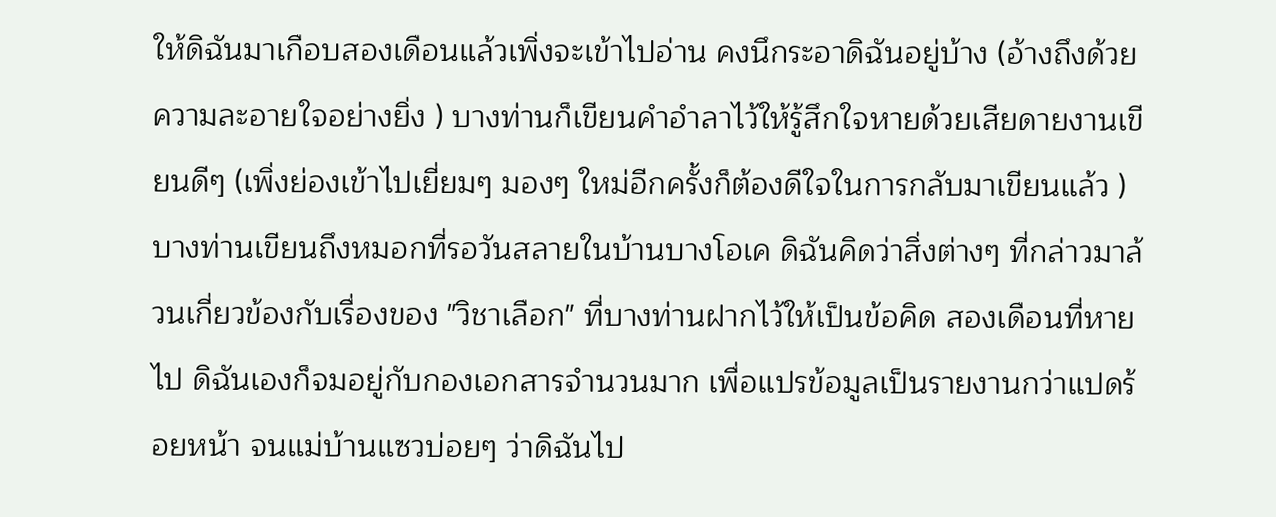ให้ดิฉันมาเกือบสองเดือนแล้วเพิ่งจะเข้าไปอ่าน คงนึกระอาดิฉันอยู่บ้าง (อ้างถึงด้วยความละอายใจอย่างยิ่ง ) บางท่านก็เขียนคำอำลาไว้ให้รู้สึกใจหายด้วยเสียดายงานเขียนดีๆ (เพิ่งย่องเข้าไปเยี่ยมๆ มองๆ ใหม่อีกครั้งก็ต้องดีใจในการกลับมาเขียนแล้ว ) บางท่านเขียนถึงหมอกที่รอวันสลายในบ้านบางโอเค ดิฉันคิดว่าสิ่งต่างๆ ที่กล่าวมาล้วนเกี่ยวข้องกับเรื่องของ "วิชาเลือก" ที่บางท่านฝากไว้ให้เป็นข้อคิด สองเดือนที่หายไป ดิฉันเองก็จมอยู่กับกองเอกสารจำนวนมาก เพื่อแปรข้อมูลเป็นรายงานกว่าแปดร้อยหน้า จนแม่บ้านแซวบ่อยๆ ว่าดิฉันไป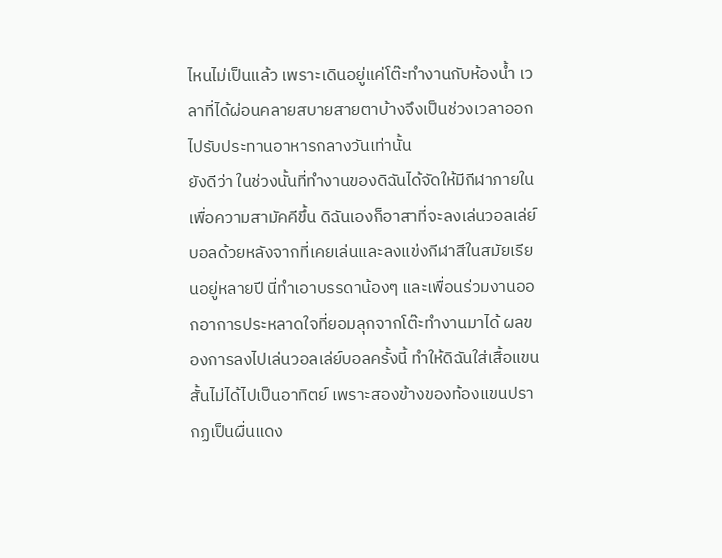ไหนไม่เป็นแล้ว เพราะเดินอยู่แค่โต๊ะทำงานกับห้องน้ำ เวลาที่ได้ผ่อนคลายสบายสายตาบ้างจึงเป็นช่วงเวลาออกไปรับประทานอาหารกลางวันเท่านั้น
ยังดีว่า ในช่วงนั้นที่ทำงานของดิฉันได้จัดให้มีกีฬาภายในเพื่อความสามัคคีขึ้น ดิฉันเองก็อาสาที่จะลงเล่นวอลเล่ย์บอลด้วยหลังจากที่เคยเล่นและลงแข่งกีฬาสีในสมัยเรียนอยู่หลายปี นี่ทำเอาบรรดาน้องๆ และเพื่อนร่วมงานออกอาการประหลาดใจที่ยอมลุกจากโต๊ะทำงานมาได้ ผลของการลงไปเล่นวอลเล่ย์บอลครั้งนี้ ทำให้ดิฉันใส่เสื้อแขนสั้นไม่ได้ไปเป็นอาทิตย์ เพราะสองข้างของท้องแขนปรากฏเป็นผื่นแดง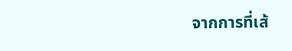จากการที่เส้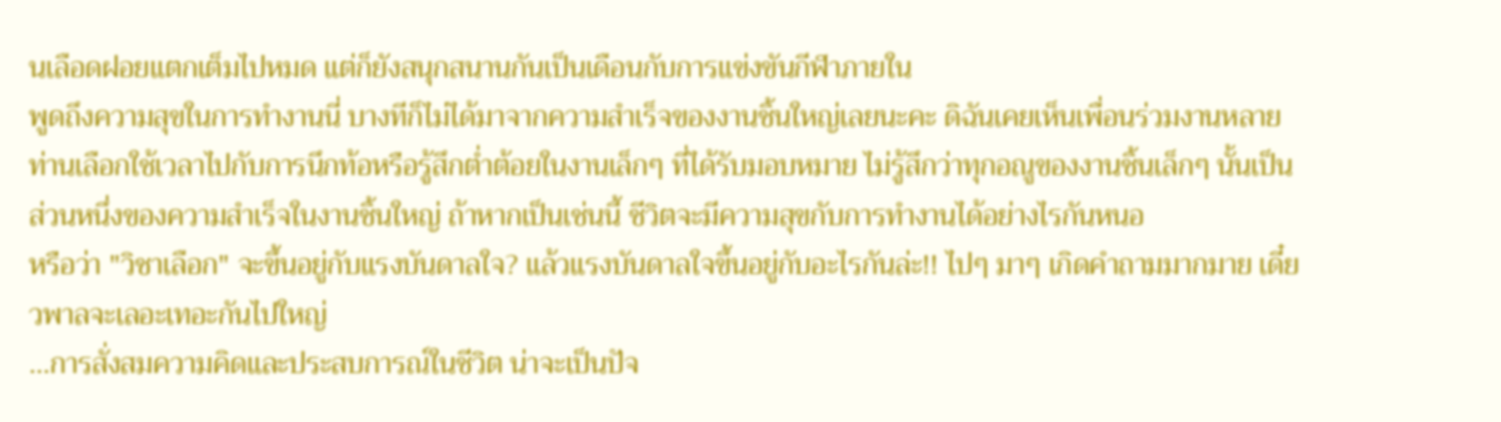นเลือดฝอยแตกเต็มไปหมด แต่ก็ยังสนุกสนานกันเป็นเดือนกับการแข่งขันกีฬาภายใน
พูดถึงความสุขในการทำงานนี่ บางทีก็ไม่ได้มาจากความสำเร็จของงานชิ้นใหญ่เลยนะคะ ดิฉันเคยเห็นเพื่อนร่วมงานหลายท่านเลือกใช้เวลาไปกับการนึกท้อหรือรู้สึกต่ำต้อยในงานเล็กๆ ที่ได้รับมอบหมาย ไม่รู้สึกว่าทุกอณูของงานชิ้นเล็กๆ นั้นเป็นส่วนหนึ่งของความสำเร็จในงานชิ้นใหญ่ ถ้าหากเป็นเช่นนี้ ชีวิตจะมีความสุขกับการทำงานได้อย่างไรกันหนอ
หรือว่า "วิชาเลือก" จะขึ้นอยู่กับแรงบันดาลใจ? แล้วแรงบันดาลใจขึ้นอยู่กับอะไรกันล่ะ!! ไปๆ มาๆ เกิดคำถามมากมาย เดี๋ยวพาลจะเลอะเทอะกันไปใหญ่
...การสั่งสมความคิดและประสบการณ์ในชีวิต น่าจะเป็นปัจ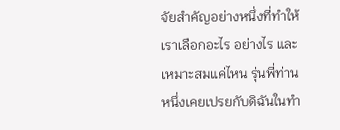จัยสำคัญอย่างหนึ่งที่ทำให้เราเลือกอะไร อย่างไร และเหมาะสมแค่ไหน รุ่นพี่ท่านหนึ่งเคยเปรยกับดิฉันในทำ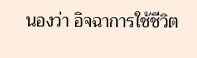นองว่า อิจฉาการใช้ชีวิต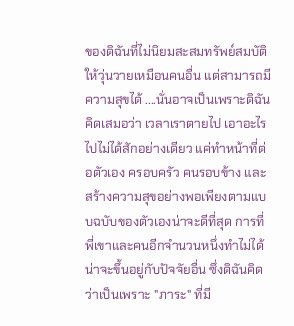ของดิฉันที่ไม่นิยมสะสมทรัพย์สมบัติให้วุ่นวายเหมือนคนอื่น แต่สามารถมีความสุขได้ ....นั่นอาจเป็นเพราะดิฉันคิดเสมอว่า เวลาเราตายไป เอาอะไรไปไม่ได้สักอย่างเดียว แค่ทำหน้าที่ต่อตัวเอง ครอบครัว คนรอบข้าง และสร้างความสุขอย่างพอเพียงตามแบบฉบับของตัวเองน่าจะดีที่สุด การที่พี่เขาและคนอีกจำนวนหนึ่งทำไม่ได้ น่าจะขึ้นอยู่กับปัจจัยอื่น ซึ่งดิฉันคิดว่าเป็นเพราะ "ภาระ" ที่มี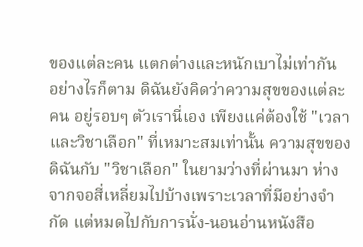ของแต่ละคน แตกต่างและหนักเบาไม่เท่ากัน
อย่างไรก็ตาม ดิฉันยังคิดว่าความสุขของแต่ละคน อยู่รอบๆ ตัวเรานี่เอง เพียงแค่ต้องใช้ "เวลาและวิชาเลือก" ที่เหมาะสมเท่านั้น ความสุขของดิฉันกับ "วิชาเลือก" ในยามว่างที่ผ่านมา ห่างจากจอสี่เหลี่ยมไปบ้างเพราะเวลาที่มีอย่างจำกัด แต่หมดไปกับการนั่ง-นอนอ่านหนังสือ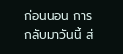ก่อนนอน การกลับมาวันนี้ ส่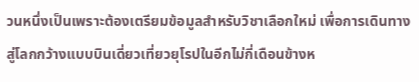วนหนึ่งเป็นเพราะต้องเตรียมข้อมูลสำหรับวิชาเลือกใหม่ เพื่อการเดินทางสู่โลกกว้างแบบบินเดี่ยวเที่ยวยุโรปในอีกไม่กี่เดือนข้างห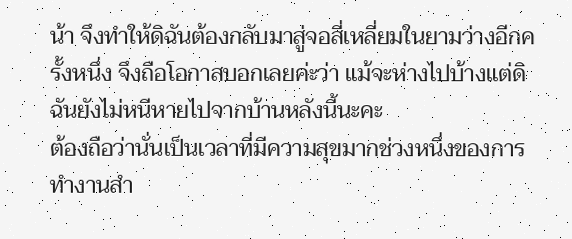น้า จึงทำให้ดิฉันต้องกลับมาสู่จอสี่เหลี่ยมในยามว่างอีกครั้งหนึ่ง จึงถือโอกาสบอกเลยค่ะว่า แม้จะห่างไปบ้างแต่ดิฉันยังไม่หนีหายไปจากบ้านหลังนี้นะคะ
ต้องถือว่านั่นเป็นเวลาที่มีความสุขมากช่วงหนึ่งของการทำงานสำ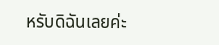หรับดิฉันเลยค่ะ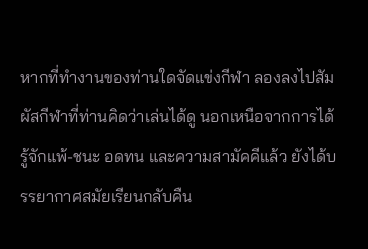หากที่ทำงานของท่านใดจัดแข่งกีฬา ลองลงไปสัมผัสกีฬาที่ท่านคิดว่าเล่นได้ดู นอกเหนือจากการได้รู้จักแพ้-ชนะ อดทน และความสามัคคีแล้ว ยังได้บรรยากาศสมัยเรียนกลับคืน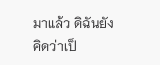มาแล้ว ดิฉันยังคิดว่าเป็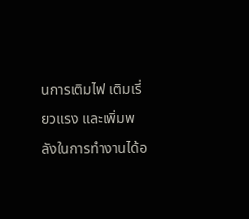นการเติมไฟ เติมเรี่ยวแรง และเพิ่มพลังในการทำงานได้อ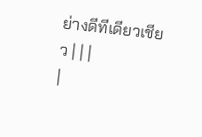ย่างดีทีเดียวเชียว | | |
|